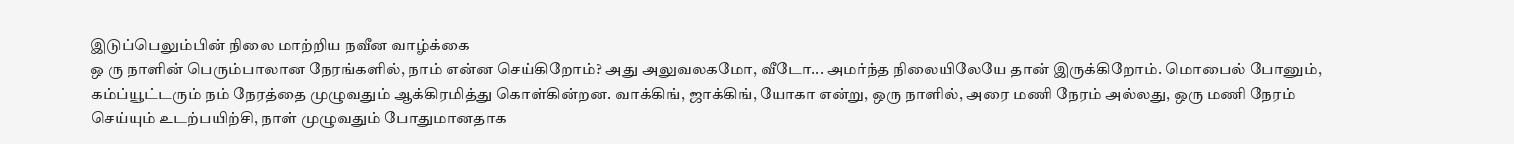இடுப்பெலும்பின் நிலை மாற்றிய நவீன வாழ்க்கை
ஒ ரு நாளின் பெரும்பாலான நேரங்களில், நாம் என்ன செய்கிறோம்? அது அலுவலகமோ, வீடோ... அமர்ந்த நிலையிலேயே தான் இருக்கிறோம். மொபைல் போனும், கம்ப்யூட்டரும் நம் நேரத்தை முழுவதும் ஆக்கிரமித்து கொள்கின்றன. வாக்கிங், ஜாக்கிங், யோகா என்று, ஒரு நாளில், அரை மணி நேரம் அல்லது, ஒரு மணி நேரம் செய்யும் உடற்பயிற்சி, நாள் முழுவதும் போதுமானதாக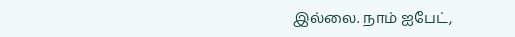இல்லை. நாம் ஐபேட்,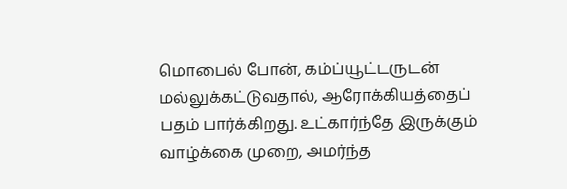மொபைல் போன், கம்ப்யூட்டருடன் மல்லுக்கட்டுவதால், ஆரோக்கியத்தைப் பதம் பார்க்கிறது. உட்கார்ந்தே இருக்கும் வாழ்க்கை முறை, அமர்ந்த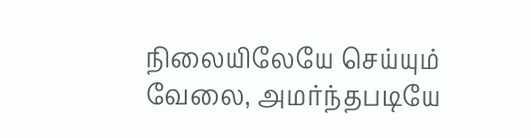நிலையிலேயே செய்யும் வேலை, அமர்ந்தபடியே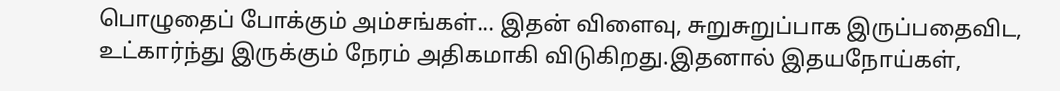பொழுதைப் போக்கும் அம்சங்கள்... இதன் விளைவு, சுறுசுறுப்பாக இருப்பதைவிட, உட்கார்ந்து இருக்கும் நேரம் அதிகமாகி விடுகிறது.இதனால் இதயநோய்கள்,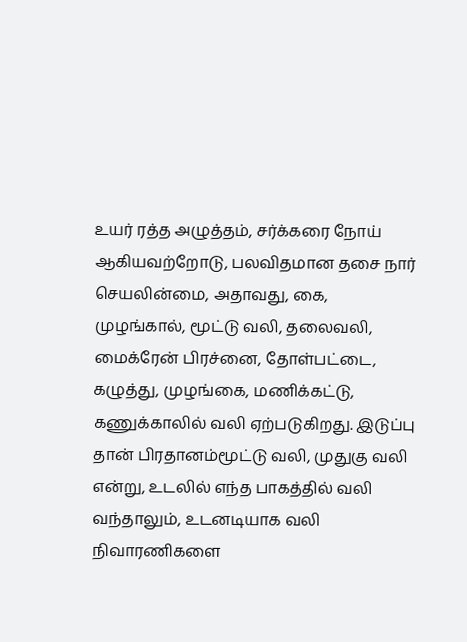உயர் ரத்த அழுத்தம், சர்க்கரை நோய் ஆகியவற்றோடு, பலவிதமான தசை நார் செயலின்மை, அதாவது, கை, முழங்கால், மூட்டு வலி, தலைவலி, மைக்ரேன் பிரச்னை, தோள்பட்டை, கழுத்து, முழங்கை, மணிக்கட்டு, கணுக்காலில் வலி ஏற்படுகிறது. இடுப்பு தான் பிரதானம்மூட்டு வலி, முதுகு வலி என்று, உடலில் எந்த பாகத்தில் வலி வந்தாலும், உடனடியாக வலி நிவாரணிகளை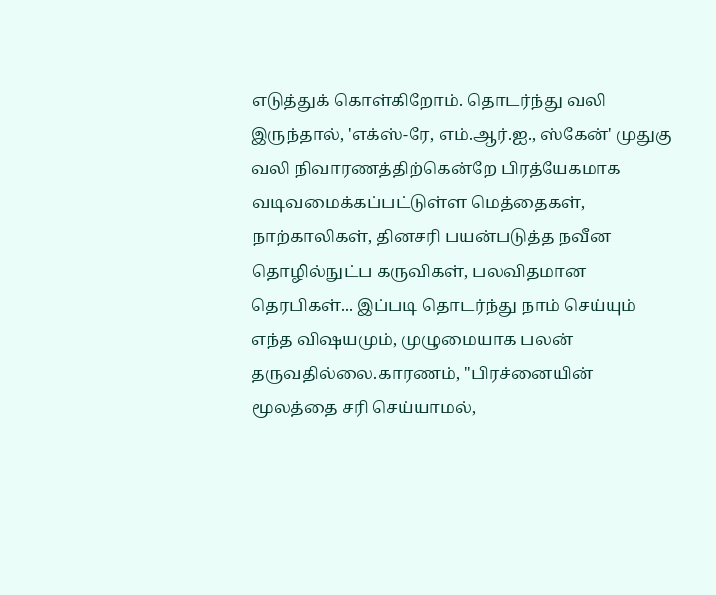எடுத்துக் கொள்கிறோம். தொடர்ந்து வலி இருந்தால், 'எக்ஸ்-ரே, எம்.ஆர்.ஐ., ஸ்கேன்' முதுகு வலி நிவாரணத்திற்கென்றே பிரத்யேகமாக வடிவமைக்கப்பட்டுள்ள மெத்தைகள், நாற்காலிகள், தினசரி பயன்படுத்த நவீன தொழில்நுட்ப கருவிகள், பலவிதமான தெரபிகள்... இப்படி தொடர்ந்து நாம் செய்யும் எந்த விஷயமும், முழுமையாக பலன் தருவதில்லை.காரணம், ''பிரச்னையின் மூலத்தை சரி செய்யாமல்,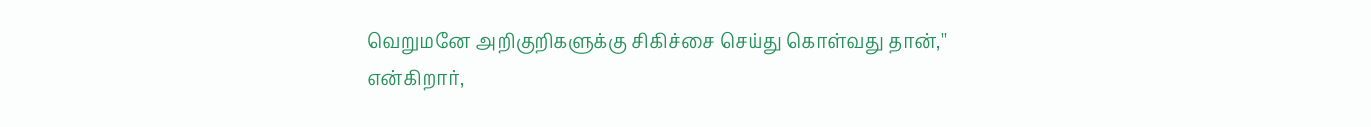வெறுமனே அறிகுறிகளுக்கு சிகிச்சை செய்து கொள்வது தான்,'' என்கிறார்,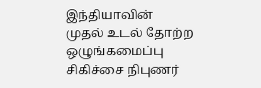இந்தியாவின் முதல் உடல் தோற்ற ஒழுங்கமைப்பு சிகிச்சை நிபுணர்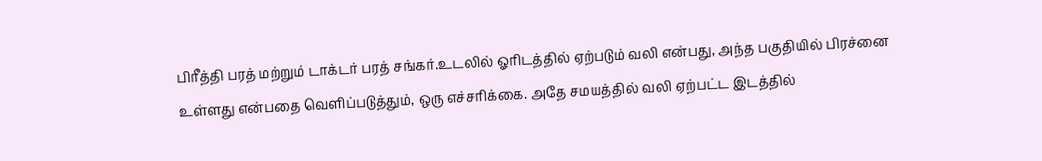பிரீத்தி பரத் மற்றும் டாக்டர் பரத் சங்கர்.உடலில் ஓரிடத்தில் ஏற்படும் வலி என்பது, அந்த பகுதியில் பிரச்னை உள்ளது என்பதை வெளிப்படுத்தும், ஒரு எச்சரிக்கை. அதே சமயத்தில் வலி ஏற்பட்ட இடத்தில்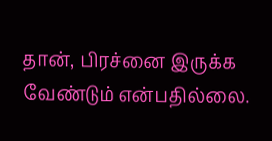தான், பிரச்னை இருக்க வேண்டும் என்பதில்லை.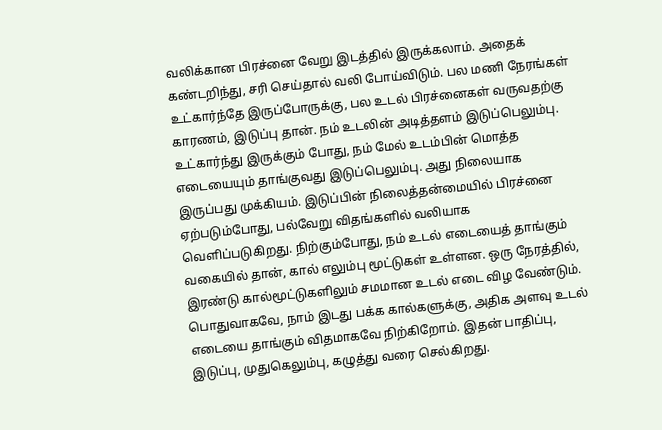வலிக்கான பிரச்னை வேறு இடத்தில் இருக்கலாம். அதைக் கண்டறிந்து, சரி செய்தால் வலி போய்விடும். பல மணி நேரங்கள் உட்கார்ந்தே இருப்போருக்கு, பல உடல் பிரச்னைகள் வருவதற்கு காரணம், இடுப்பு தான். நம் உடலின் அடித்தளம் இடுப்பெலும்பு. உட்கார்ந்து இருக்கும் போது, நம் மேல் உடம்பின் மொத்த எடையையும் தாங்குவது இடுப்பெலும்பு. அது நிலையாக இருப்பது முக்கியம். இடுப்பின் நிலைத்தன்மையில் பிரச்னை ஏற்படும்போது, பல்வேறு விதங்களில் வலியாக வெளிப்படுகிறது. நிற்கும்போது, நம் உடல் எடையைத் தாங்கும் வகையில் தான், கால் எலும்பு மூட்டுகள் உள்ளன. ஒரு நேரத்தில், இரண்டு கால்மூட்டுகளிலும் சமமான உடல் எடை விழ வேண்டும். பொதுவாகவே, நாம் இடது பக்க கால்களுக்கு, அதிக அளவு உடல் எடையை தாங்கும் விதமாகவே நிற்கிறோம். இதன் பாதிப்பு, இடுப்பு, முதுகெலும்பு, கழுத்து வரை செல்கிறது.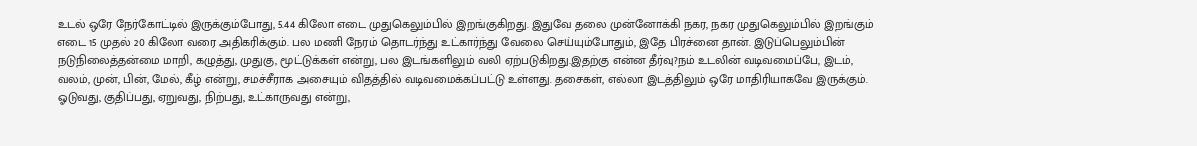உடல் ஒரே நேர்கோட்டில் இருக்கும்போது, 5.44 கிலோ எடை முதுகெலும்பில் இறங்குகிறது. இதுவே தலை முன்னோக்கி நகர, நகர முதுகெலும்பில் இறங்கும் எடை 15 முதல் 20 கிலோ வரை அதிகரிக்கும். பல மணி நேரம் தொடர்ந்து உட்கார்ந்து வேலை செய்யும்போதும், இதே பிரச்னை தான். இடுப்பெலும்பின் நடுநிலைத்தன்மை மாறி, கழுத்து, முதுகு, மூட்டுக்கள் என்று, பல இடங்களிலும் வலி ஏற்படுகிறது.இதற்கு என்ன தீர்வு?நம் உடலின் வடிவமைப்பே, இடம், வலம், முன், பின், மேல், கீழ் என்று, சமச்சீராக அசையும் விதத்தில் வடிவமைக்கப்பட்டு உள்ளது. தசைகள், எல்லா இடத்திலும் ஒரே மாதிரியாகவே இருக்கும். ஓடுவது, குதிப்பது, ஏறுவது, நிற்பது, உட்காருவது என்று,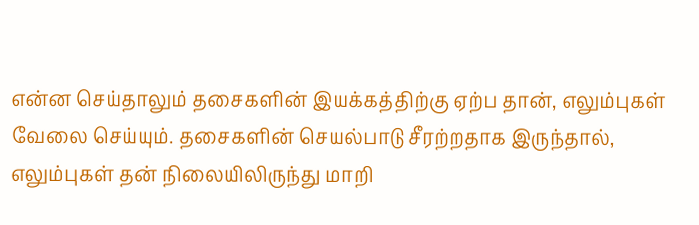என்ன செய்தாலும் தசைகளின் இயக்கத்திற்கு ஏற்ப தான், எலும்புகள் வேலை செய்யும். தசைகளின் செயல்பாடு சீரற்றதாக இருந்தால், எலும்புகள் தன் நிலையிலிருந்து மாறி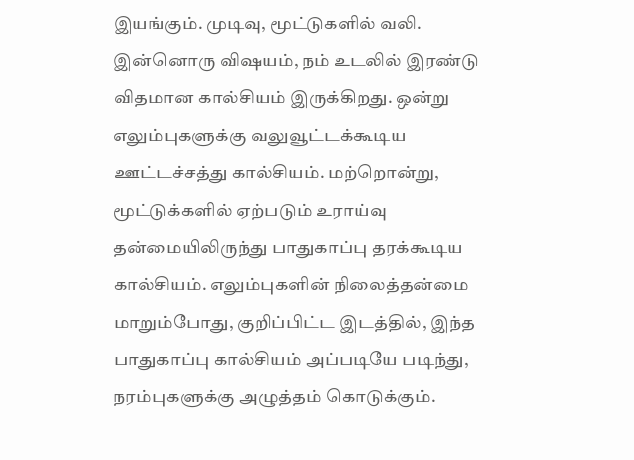இயங்கும். முடிவு, மூட்டுகளில் வலி. இன்னொரு விஷயம், நம் உடலில் இரண்டு விதமான கால்சியம் இருக்கிறது. ஒன்று எலும்புகளுக்கு வலுவூட்டக்கூடிய ஊட்டச்சத்து கால்சியம். மற்றொன்று, மூட்டுக்களில் ஏற்படும் உராய்வு தன்மையிலிருந்து பாதுகாப்பு தரக்கூடிய கால்சியம். எலும்புகளின் நிலைத்தன்மை மாறும்போது, குறிப்பிட்ட இடத்தில், இந்த பாதுகாப்பு கால்சியம் அப்படியே படிந்து, நரம்புகளுக்கு அழுத்தம் கொடுக்கும்.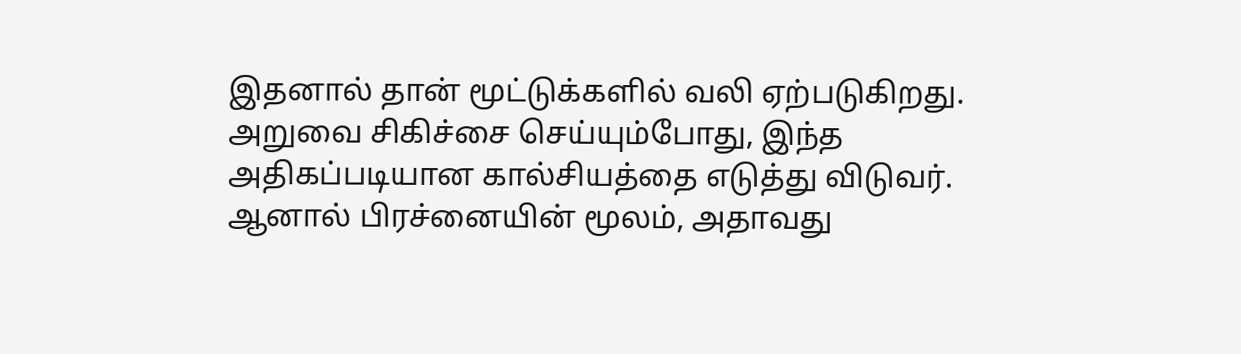இதனால் தான் மூட்டுக்களில் வலி ஏற்படுகிறது. அறுவை சிகிச்சை செய்யும்போது, இந்த அதிகப்படியான கால்சியத்தை எடுத்து விடுவர். ஆனால் பிரச்னையின் மூலம், அதாவது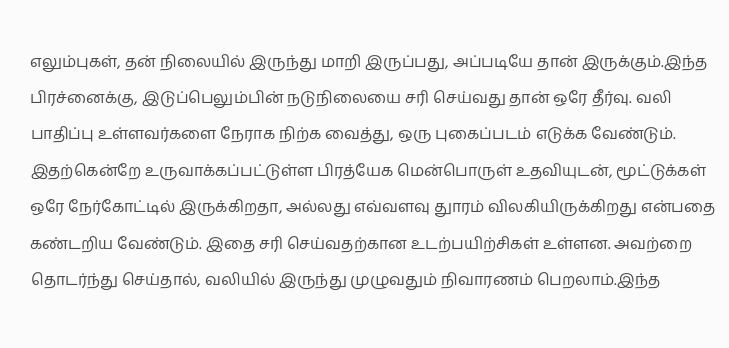எலும்புகள், தன் நிலையில் இருந்து மாறி இருப்பது, அப்படியே தான் இருக்கும்.இந்த பிரச்னைக்கு, இடுப்பெலும்பின் நடுநிலையை சரி செய்வது தான் ஒரே தீர்வு. வலி பாதிப்பு உள்ளவர்களை நேராக நிற்க வைத்து, ஒரு புகைப்படம் எடுக்க வேண்டும். இதற்கென்றே உருவாக்கப்பட்டுள்ள பிரத்யேக மென்பொருள் உதவியுடன், மூட்டுக்கள் ஒரே நேர்கோட்டில் இருக்கிறதா, அல்லது எவ்வளவு துாரம் விலகியிருக்கிறது என்பதை கண்டறிய வேண்டும். இதை சரி செய்வதற்கான உடற்பயிற்சிகள் உள்ளன. அவற்றை தொடர்ந்து செய்தால், வலியில் இருந்து முழுவதும் நிவாரணம் பெறலாம்.இந்த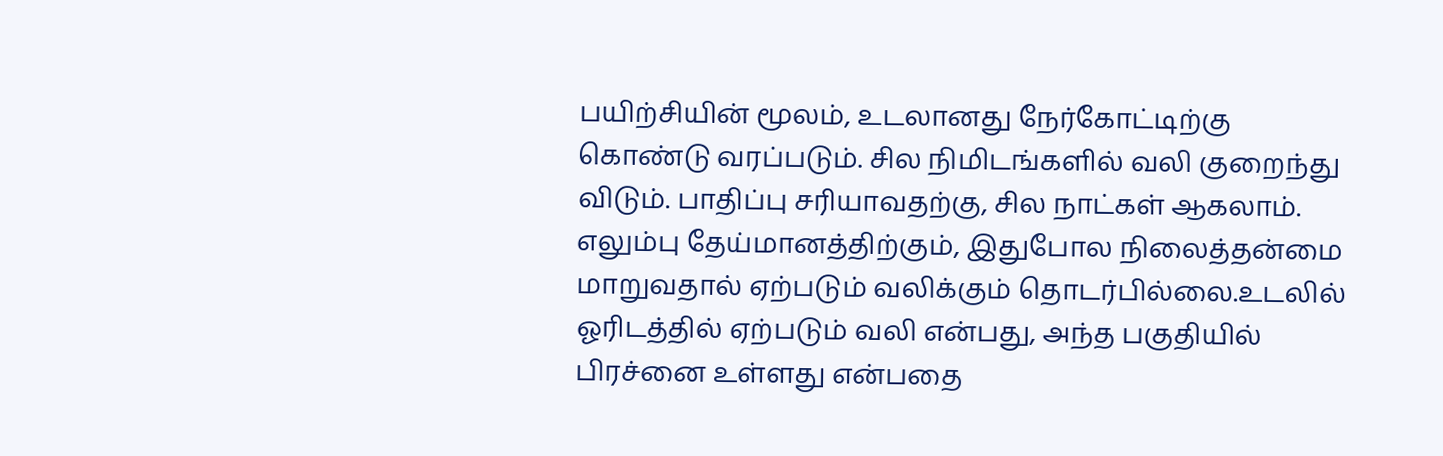பயிற்சியின் மூலம், உடலானது நேர்கோட்டிற்கு கொண்டு வரப்படும். சில நிமிடங்களில் வலி குறைந்து விடும். பாதிப்பு சரியாவதற்கு, சில நாட்கள் ஆகலாம். எலும்பு தேய்மானத்திற்கும், இதுபோல நிலைத்தன்மை மாறுவதால் ஏற்படும் வலிக்கும் தொடர்பில்லை.உடலில் ஓரிடத்தில் ஏற்படும் வலி என்பது, அந்த பகுதியில் பிரச்னை உள்ளது என்பதை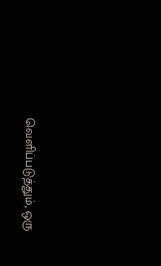வெளிப்படுத்தும், ஒரு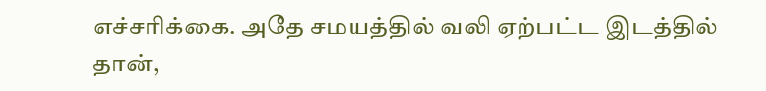எச்சரிக்கை. அதே சமயத்தில் வலி ஏற்பட்ட இடத்தில் தான்,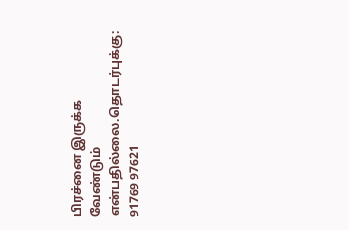பிரச்னை இருக்க வேண்டும் என்பதில்லை.தொடர்புக்கு: 91769 97621